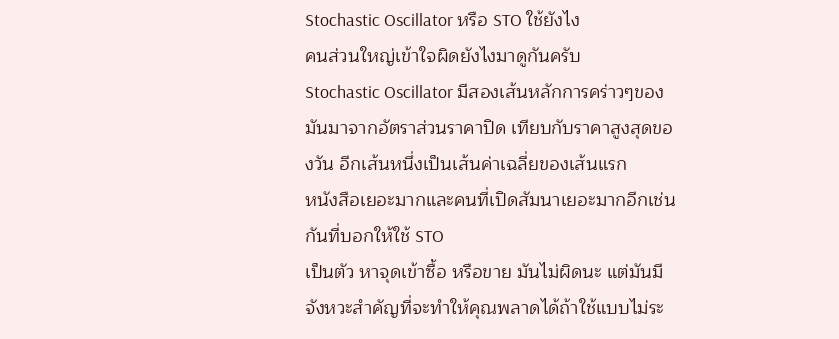Stochastic Oscillator หรือ STO ใช้ยังไง
คนส่วนใหญ่เข้าใจผิดยังไงมาดูกันครับ
Stochastic Oscillator มีสองเส้นหลักการคร่าวๆของมันมาจากอัตราส่วนราคาปิด เทียบกับราคาสูงสุดของวัน อีกเส้นหนึ่งเป็นเส้นค่าเฉลี่ยของเส้นแรก
หนังสือเยอะมากและคนที่เปิดสัมนาเยอะมากอีกเช่นกันที่บอกให้ใช้ STO
เป็นตัว หาจุดเข้าซื้อ หรือขาย มันไม่ผิดนะ แต่มันมีจังหวะสำคัญที่จะทำให้คุณพลาดได้ถ้าใช้แบบไม่ระ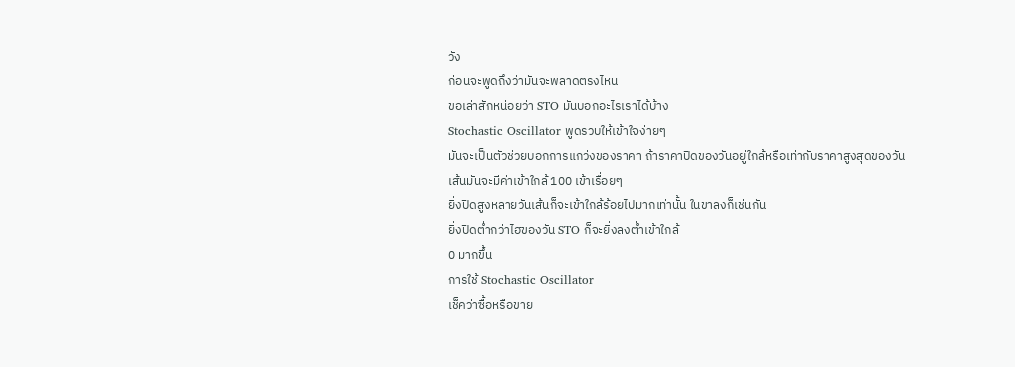วัง
ก่อนจะพูดถึงว่ามันจะพลาดตรงไหน
ขอเล่าสักหน่อยว่า STO มันบอกอะไรเราได้บ้าง
Stochastic Oscillator พูดรวบให้เข้าใจง่ายๆ
มันจะเป็นตัวช่วยบอกการแกว่งของราคา ถ้าราคาปิดของวันอยู่ใกล้หรือเท่ากับราคาสูงสุดของวัน
เส้นมันจะมีค่าเข้าใกล้ 100 เข้าเรื่อยๆ
ยิ่งปิดสูงหลายวันเส้นก็จะเข้าใกล้ร้อยไปมากเท่านั้น ในขาลงก็เช่นกัน
ยิ่งปิดต่ำกว่าไฮของวัน STO ก็จะยิ่งลงต่ำเข้าใกล้
0 มากขึ้น
การใช้ Stochastic Oscillator
เช็คว่าซื้อหรือขาย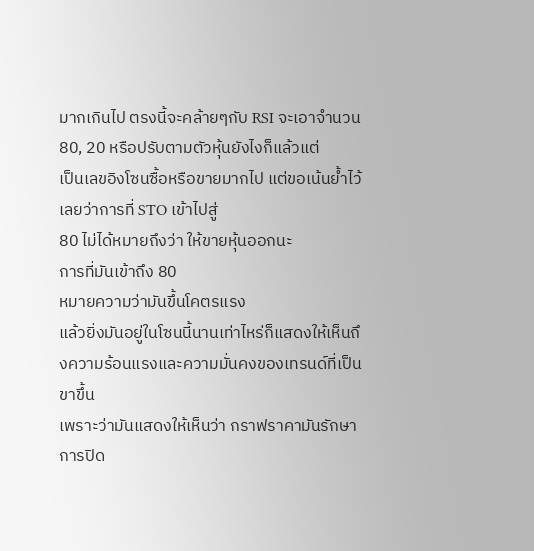มากเกินไป ตรงนี้จะคล้ายๆกับ RSI จะเอาจำนวน
80, 20 หรือปรับตามตัวหุ้นยังไงก็แล้วแต่
เป็นเลขอิงโซนซื้อหรือขายมากไป แต่ขอเน้นย้ำไว้เลยว่าการที่ STO เข้าไปสู่
80 ไม่ได้หมายถึงว่า ให้ขายหุ้นออกนะ
การที่มันเข้าถึง 80
หมายความว่ามันขึ้นโคตรแรง
แล้วยิ่งมันอยู่ในโซนนี้นานเท่าไหร่ก็แสดงให้เห็นถึงความร้อนแรงและความมั่นคงของเทรนด์ที่เป็นขาขึ้น
เพราะว่ามันแสดงให้เห็นว่า กราฟราคามันรักษาการปิด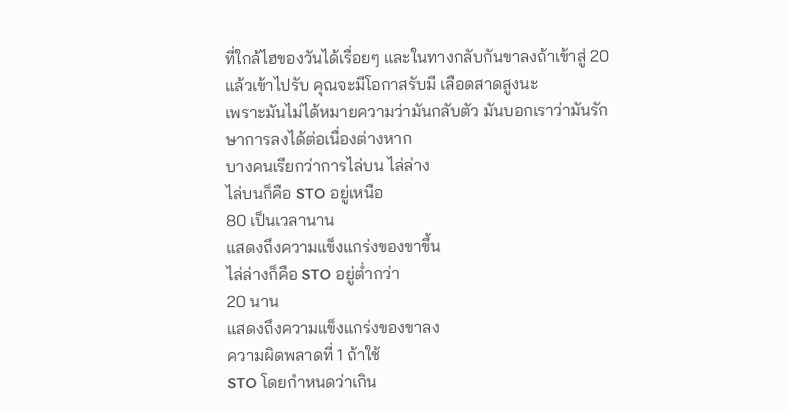ที่ใกล้ไฮของวันได้เรื่อยๆ และในทางกลับกันขาลงถ้าเข้าสู่ 20 แล้วเข้าไปรับ คุณจะมีโอกาสรับมี เลือดสาดสูงนะ
เพราะมันไม่ได้หมายความว่ามันกลับตัว มันบอกเราว่ามันรักษาการลงได้ต่อเนื่องต่างหาก
บางคนเรียกว่าการไล่บน ไล่ล่าง
ไล่บนก็คือ STO อยู่เหนือ
80 เป็นเวลานาน
แสดงถึงความแข็งแกร่งของขาขึ้น
ไล่ล่างก็คือ STO อยู่ต่ำกว่า
20 นาน
แสดงถึงความแข็งแกร่งของขาลง
ความผิดพลาดที่ 1 ถ้าใช้
STO โดยกำหนดว่าเกิน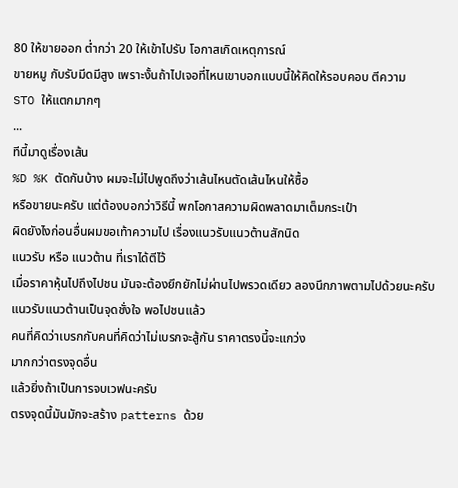80 ให้ขายออก ต่ำกว่า 20 ให้เข้าไปรับ โอกาสเกิดเหตุการณ์
ขายหมู กับรับมีดมีสูง เพราะงั้นถ้าไปเจอที่ไหนเขาบอกแบบนี้ให้คิดให้รอบคอบ ตีความ
STO ให้แตกมากๆ
...
ทีนี้มาดูเรื่องเส้น
%D %K ตัดกันบ้าง ผมจะไม่ไปพูดถึงว่าเส้นไหนตัดเส้นไหนให้ซื้อ
หรือขายนะครับ แต่ต้องบอกว่าวิธีนี้ พกโอกาสความผิดพลาดมาเต็มกระเป๋า
ผิดยังไงก่อนอื่นผมขอเท้าความไป เรื่องแนวรับแนวต้านสักนิด
แนวรับ หรือ แนวต้าน ที่เราได้ตีไว้
เมื่อราคาหุ้นไปถึงไปชน มันจะต้องยึกยักไม่ผ่านไปพรวดเดียว ลองนึกภาพตามไปด้วยนะครับ
แนวรับแนวต้านเป็นจุดชั่งใจ พอไปชนแล้ว
คนที่คิดว่าเบรกกับคนที่คิดว่าไม่เบรกจะสู้กัน ราคาตรงนี้จะแกว่ง
มากกว่าตรงจุดอื่น
แล้วยิ่งถ้าเป็นการจบเวฟนะครับ
ตรงจุดนี้มันมักจะสร้าง patterns ด้วย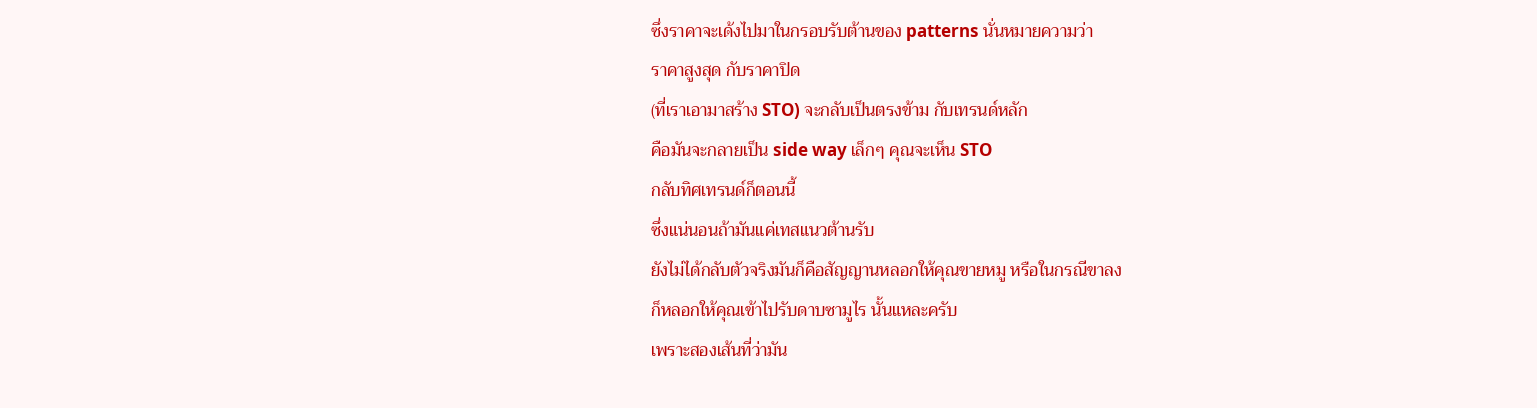ซึ่งราคาจะเด้งไปมาในกรอบรับต้านของ patterns นั่นหมายความว่า
ราคาสูงสุด กับราคาปิด
(ที่เราเอามาสร้าง STO) จะกลับเป็นตรงข้าม กับเทรนด์หลัก
คือมันจะกลายเป็น side way เล็กๆ คุณจะเห็น STO
กลับทิศเทรนด์ก็ตอนนี้
ซึ่งแน่นอนถ้ามันแค่เทสแนวต้านรับ
ยังไม่ได้กลับตัวจริงมันก็คือสัญญานหลอกให้คุณขายหมู หรือในกรณีขาลง
ก็หลอกให้คุณเข้าไปรับดาบซามูไร นั้นแหละครับ
เพราะสองเส้นที่ว่ามัน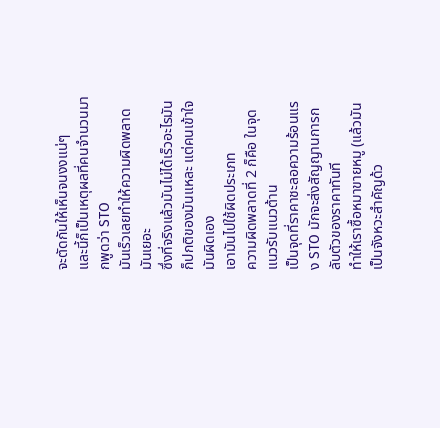จะตัดกันให้เห็นจนงงแน่ๆ
และนี้ก็เป็นเหตุผลที่คนจำนวนมากพูดว่า STO
มันเร็วเลยทำให้ความผิดพลาดมันเยอะ
ซึ่งที่จริงแล้วมันไม่ได้เร็วอะไรมันก็ปกติของมันแหละ แต่คนเข้าใจมันผิดเอง
เอามันไปใช้ผิดประเภท
ความผิดพลาดที่ 2 ก็คือ ในจุดแนวรับแนวต้าน
เป็นจุดที่ราคาชะลอความร้อนแรง STO มักจะส่งสัญญานการกลับตัวของราคาทันที
ทำให้เราซื้อหมาขายหมู (แล้วมันเป็นจังหวะสำคัญด้ว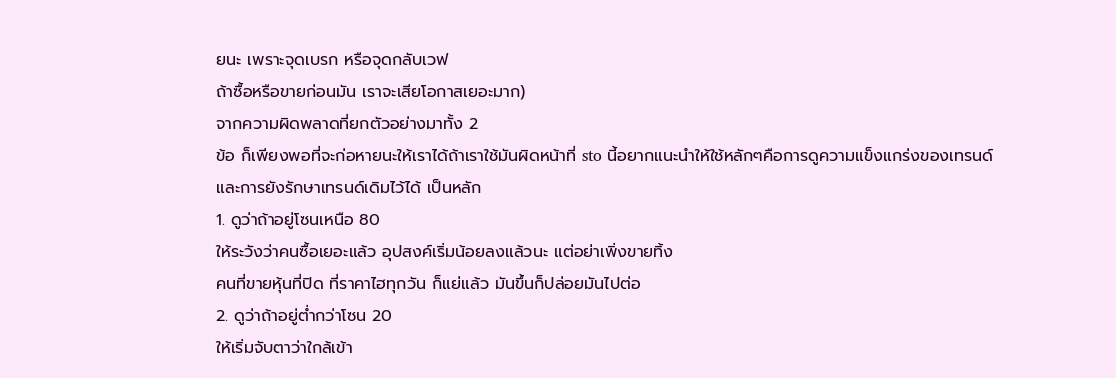ยนะ เพราะจุดเบรก หรือจุดกลับเวฟ
ถ้าซื้อหรือขายก่อนมัน เราจะเสียโอกาสเยอะมาก)
จากความผิดพลาดที่ยกตัวอย่างมาทั้ง 2
ข้อ ก็เพียงพอที่จะก่อหายนะให้เราได้ถ้าเราใช้มันผิดหน้าที่ sto นี้อยากแนะนำให้ใช้หลักๆคือการดูความแข็งแกร่งของเทรนด์
และการยังรักษาเทรนด์เดิมไว้ได้ เป็นหลัก
1. ดูว่าถ้าอยู่โซนเหนือ 80
ให้ระวังว่าคนซื้อเยอะแล้ว อุปสงค์เริ่มน้อยลงแล้วนะ แต่อย่าเพิ่งขายทิ้ง
คนที่ขายหุ้นที่ปิด ที่ราคาไฮทุกวัน ก็แย่แล้ว มันขึ้นก็ปล่อยมันไปต่อ
2. ดูว่าถ้าอยู่ต่ำกว่าโซน 20
ให้เริ่มจับตาว่าใกล้เข้า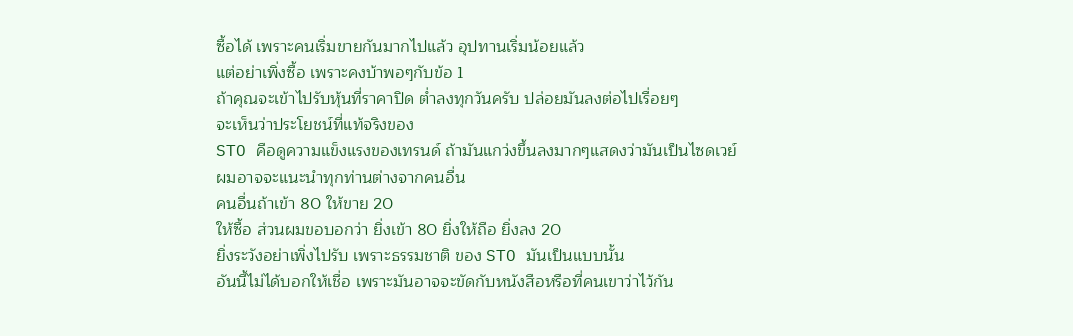ซื้อได้ เพราะคนเริ่มขายกันมากไปแล้ว อุปทานเริ่มน้อยแล้ว
แต่อย่าเพิ่งซื้อ เพราะคงบ้าพอๆกับข้อ 1
ถ้าคุณจะเข้าไปรับหุ้นที่ราคาปิด ต่ำลงทุกวันครับ ปล่อยมันลงต่อไปเรื่อยๆ
จะเห็นว่าประโยชน์ที่แท้จริงของ
STO คือดูความแข็งแรงของเทรนด์ ถ้ามันแกว่งขึ้นลงมากๆแสดงว่ามันเป็นไซดเวย์
ผมอาจจะแนะนำทุกท่านต่างจากคนอื่น
คนอื่นถ้าเข้า 80 ให้ขาย 20
ให้ซื้อ ส่วนผมขอบอกว่า ยิ่งเข้า 80 ยิ่งให้ถือ ยิ่งลง 20
ยิ่งระวังอย่าเพิ่งไปรับ เพราะธรรมชาติ ของ STO มันเป็นแบบนั้น
อันนี้ไม่ได้บอกให้เชื่อ เพราะมันอาจจะขัดกับหนังสือหรือที่คนเขาว่าไว้กัน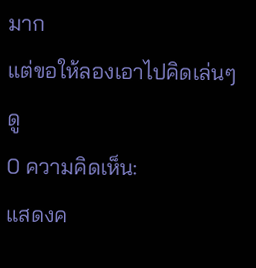มาก
แต่ขอให้ลองเอาไปคิดเล่นๆดู
0 ความคิดเห็น:
แสดงค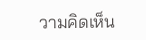วามคิดเห็น